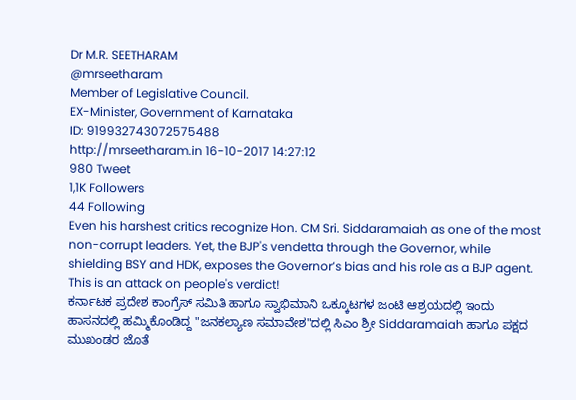Dr M.R. SEETHARAM
@mrseetharam
Member of Legislative Council.
EX-Minister, Government of Karnataka
ID: 919932743072575488
http://mrseetharam.in 16-10-2017 14:27:12
980 Tweet
1,1K Followers
44 Following
Even his harshest critics recognize Hon. CM Sri. Siddaramaiah as one of the most non-corrupt leaders. Yet, the BJP's vendetta through the Governor, while shielding BSY and HDK, exposes the Governor’s bias and his role as a BJP agent. This is an attack on people's verdict!
ಕರ್ನಾಟಕ ಪ್ರದೇಶ ಕಾಂಗ್ರೆಸ್ ಸಮಿತಿ ಹಾಗೂ ಸ್ವಾಭಿಮಾನಿ ಒಕ್ಕೂಟಗಳ ಜಂಟಿ ಆಶ್ರಯದಲ್ಲಿ ಇಂದು ಹಾಸನದಲ್ಲಿ ಹಮ್ಮಿಕೊಂಡಿದ್ದ "ಜನಕಲ್ಯಾಣ ಸಮಾವೇಶ"ದಲ್ಲಿ ಸಿಎಂ ಶ್ರೀ Siddaramaiah ಹಾಗೂ ಪಕ್ಷದ ಮುಖಂಡರ ಜೊತೆ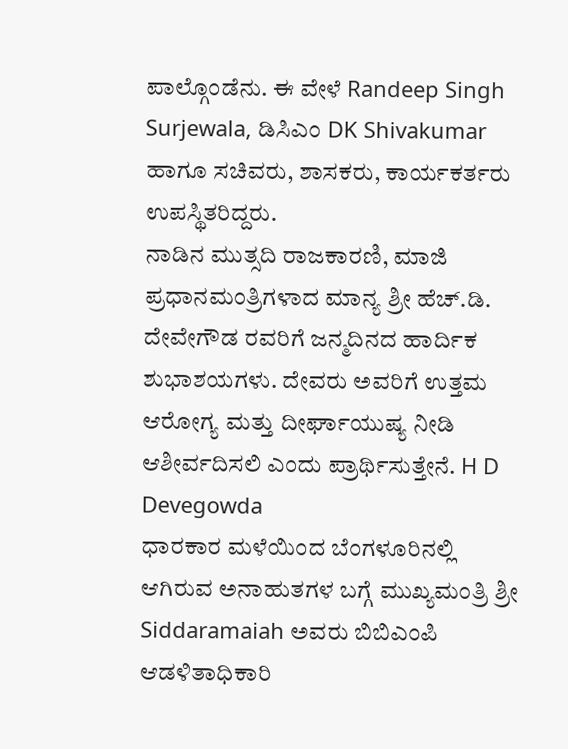ಪಾಲ್ಗೊಂಡೆನು. ಈ ವೇಳೆ Randeep Singh Surjewala, ಡಿಸಿಎಂ DK Shivakumar ಹಾಗೂ ಸಚಿವರು, ಶಾಸಕರು, ಕಾರ್ಯಕರ್ತರು ಉಪಸ್ಥಿತರಿದ್ದರು.
ನಾಡಿನ ಮುತ್ಸದಿ ರಾಜಕಾರಣಿ, ಮಾಜಿ ಪ್ರಧಾನಮಂತ್ರಿಗಳಾದ ಮಾನ್ಯ ಶ್ರೀ ಹೆಚ್.ಡಿ. ದೇವೇಗೌಡ ರವರಿಗೆ ಜನ್ಮದಿನದ ಹಾರ್ದಿಕ ಶುಭಾಶಯಗಳು. ದೇವರು ಅವರಿಗೆ ಉತ್ತಮ ಆರೋಗ್ಯ ಮತ್ತು ದೀರ್ಘಾಯುಷ್ಯ ನೀಡಿ ಆಶೀರ್ವದಿಸಲಿ ಎಂದು ಪ್ರಾರ್ಥಿಸುತ್ತೇನೆ. H D Devegowda
ಧಾರಕಾರ ಮಳೆಯಿಂದ ಬೆಂಗಳೂರಿನಲ್ಲಿ ಆಗಿರುವ ಅನಾಹುತಗಳ ಬಗ್ಗೆ ಮುಖ್ಯಮಂತ್ರಿ ಶ್ರೀ Siddaramaiah ಅವರು ಬಿಬಿಎಂಪಿ ಆಡಳಿತಾಧಿಕಾರಿ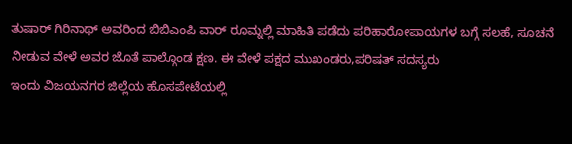ತುಷಾರ್ ಗಿರಿನಾಥ್ ಅವರಿಂದ ಬಿಬಿಎಂಪಿ ವಾರ್ ರೂಮ್ನಲ್ಲಿ ಮಾಹಿತಿ ಪಡೆದು ಪರಿಹಾರೋಪಾಯಗಳ ಬಗ್ಗೆ ಸಲಹೆ, ಸೂಚನೆ ನೀಡುವ ವೇಳೆ ಅವರ ಜೊತೆ ಪಾಲ್ಗೊಂಡ ಕ್ಷಣ. ಈ ವೇಳೆ ಪಕ್ಷದ ಮುಖಂಡರು,ಪರಿಷತ್ ಸದಸ್ಯರು
ಇಂದು ವಿಜಯನಗರ ಜಿಲ್ಲೆಯ ಹೊಸಪೇಟೆಯಲ್ಲಿ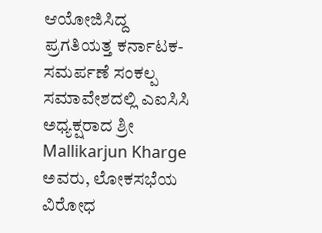ಆಯೋಜಿಸಿದ್ದ ಪ್ರಗತಿಯತ್ತ ಕರ್ನಾಟಕ-ಸಮರ್ಪಣೆ ಸಂಕಲ್ಪ ಸಮಾವೇಶದಲ್ಲಿ ಎಐಸಿಸಿ ಅಧ್ಯಕ್ಷರಾದ ಶ್ರೀ Mallikarjun Kharge ಅವರು, ಲೋಕಸಭೆಯ ವಿರೋಧ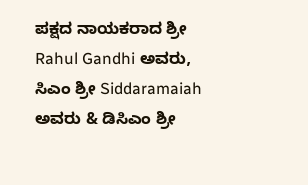ಪಕ್ಷದ ನಾಯಕರಾದ ಶ್ರೀ Rahul Gandhi ಅವರು, ಸಿಎಂ ಶ್ರೀ Siddaramaiah ಅವರು & ಡಿಸಿಎಂ ಶ್ರೀ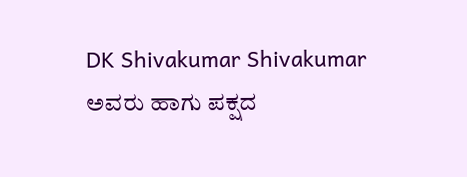DK Shivakumar Shivakumar ಅವರು ಹಾಗು ಪಕ್ಷದ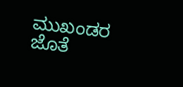ಮುಖಂಡರ ಜೊತೆ